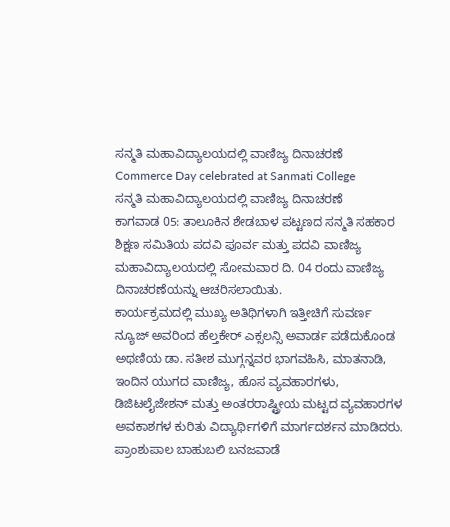ಸನ್ಮತಿ ಮಹಾವಿದ್ಯಾಲಯದಲ್ಲಿ ವಾಣಿಜ್ಯ ದಿನಾಚರಣೆ
Commerce Day celebrated at Sanmati College
ಸನ್ಮತಿ ಮಹಾವಿದ್ಯಾಲಯದಲ್ಲಿ ವಾಣಿಜ್ಯ ದಿನಾಚರಣೆ
ಕಾಗವಾಡ 05: ತಾಲೂಕಿನ ಶೇಡಬಾಳ ಪಟ್ಟಣದ ಸನ್ಮತಿ ಸಹಕಾರ ಶಿಕ್ಷಣ ಸಮಿತಿಯ ಪದವಿ ಪೂರ್ವ ಮತ್ತು ಪದವಿ ವಾಣಿಜ್ಯ ಮಹಾವಿದ್ಯಾಲಯದಲ್ಲಿ ಸೋಮವಾರ ದಿ. 04 ರಂದು ವಾಣಿಜ್ಯ ದಿನಾಚರಣೆಯನ್ನು ಆಚರಿಸಲಾಯಿತು.
ಕಾರ್ಯಕ್ರಮದಲ್ಲಿ ಮುಖ್ಯ ಅತಿಥಿಗಳಾಗಿ ಇತ್ತೀಚಿಗೆ ಸುವರ್ಣ ನ್ಯೂಜ್ ಅವರಿಂದ ಹೆಲ್ತಕೇರ್ ಎಕ್ಸಲನ್ಸಿ ಅವಾರ್ಡ ಪಡೆದುಕೊಂಡ ಅಥಣಿಯ ಡಾ. ಸತೀಶ ಮುಗ್ಗನ್ನವರ ಭಾಗವಹಿಸಿ, ಮಾತನಾಡಿ, ಇಂದಿನ ಯುಗದ ವಾಣಿಜ್ಯ, ಹೊಸ ವ್ಯವಹಾರಗಳು, ಡಿಜಿಟಲೈಜೇಶನ್ ಮತ್ತು ಅಂತರರಾಷ್ಟ್ರೀಯ ಮಟ್ಟದ ವ್ಯವಹಾರಗಳ ಅವಕಾಶಗಳ ಕುರಿತು ವಿದ್ಯಾರ್ಥಿಗಳಿಗೆ ಮಾರ್ಗದರ್ಶನ ಮಾಡಿದರು.
ಪ್ರಾಂಶುಪಾಲ ಬಾಹುಬಲಿ ಬನಜವಾಡೆ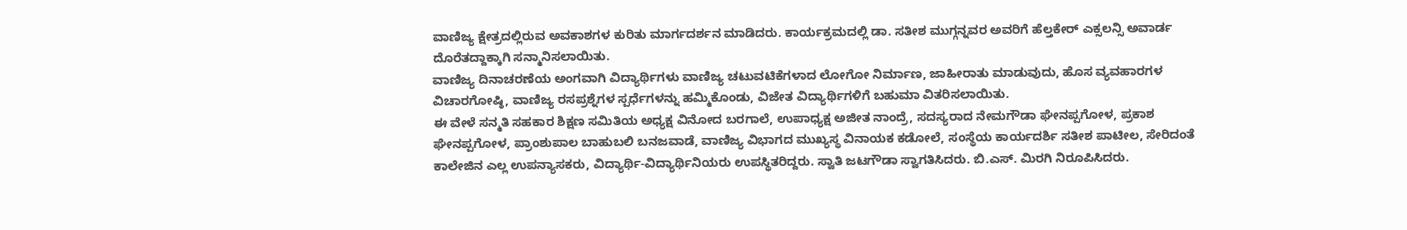ವಾಣಿಜ್ಯ ಕ್ಷೇತ್ರದಲ್ಲಿರುವ ಅವಕಾಶಗಳ ಕುರಿತು ಮಾರ್ಗದರ್ಶನ ಮಾಡಿದರು. ಕಾರ್ಯಕ್ರಮದಲ್ಲಿ ಡಾ. ಸತೀಶ ಮುಗ್ಗನ್ನವರ ಅವರಿಗೆ ಹೆಲ್ತಕೇರ್ ಎಕ್ಸಲನ್ಸಿ ಅವಾರ್ಡ ದೊರೆತದ್ದಾಕ್ಕಾಗಿ ಸನ್ಮಾನಿಸಲಾಯಿತು.
ವಾಣಿಜ್ಯ ದಿನಾಚರಣೆಯ ಅಂಗವಾಗಿ ವಿದ್ಯಾರ್ಥಿಗಳು ವಾಣಿಜ್ಯ ಚಟುವಟಿಕೆಗಳಾದ ಲೋಗೋ ನಿರ್ಮಾಣ, ಜಾಹೀರಾತು ಮಾಡುವುದು, ಹೊಸ ವ್ಯವಹಾರಗಳ ವಿಚಾರಗೋಷ್ಠಿ, ವಾಣಿಜ್ಯ ರಸಪ್ರಶ್ನೆಗಳ ಸ್ಪರ್ಧೆಗಳನ್ನು ಹಮ್ಮಿಕೊಂಡು, ವಿಜೇತ ವಿದ್ಯಾರ್ಥಿಗಳಿಗೆ ಬಹುಮಾ ವಿತರಿಸಲಾಯಿತು.
ಈ ವೇಳೆ ಸನ್ಮತಿ ಸಹಕಾರ ಶಿಕ್ಷಣ ಸಮಿತಿಯ ಅಧ್ಯಕ್ಷ ವಿನೋದ ಬರಗಾಲೆ, ಉಪಾಧ್ಯಕ್ಷ ಅಜೀತ ನಾಂದ್ರೆ, ಸದಸ್ಯರಾದ ನೇಮಗೌಡಾ ಘೇನಪ್ಪಗೋಳ, ಪ್ರಕಾಶ ಘೇನಪ್ಪಗೋಳ, ಪ್ರಾಂಶುಪಾಲ ಬಾಹುಬಲಿ ಬನಜವಾಡೆ, ವಾಣಿಜ್ಯ ವಿಭಾಗದ ಮುಖ್ಯಸ್ಥ ವಿನಾಯಕ ಕಡೋಲೆ, ಸಂಸ್ಥೆಯ ಕಾರ್ಯದರ್ಶಿ ಸತೀಶ ಪಾಟೀಲ, ಸೇರಿದಂತೆ ಕಾಲೇಜಿನ ಎಲ್ಲ ಉಪನ್ಯಾಸಕರು, ವಿದ್ಯಾರ್ಥಿ-ವಿದ್ಯಾರ್ಥಿನಿಯರು ಉಪಸ್ಥಿತರಿದ್ದರು. ಸ್ವಾತಿ ಜಟಗೌಡಾ ಸ್ವಾಗತಿಸಿದರು. ಬಿ.ಎಸ್. ಮಿರಗಿ ನಿರೂಪಿಸಿದರು.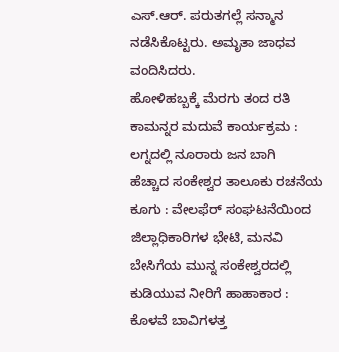ಎಸ್.ಆರ್. ಪರುತಗಲ್ಲೆ ಸನ್ಮಾನ ನಡೆಸಿಕೊಟ್ಟರು. ಅಮೃತಾ ಜಾಧವ ವಂದಿಸಿದರು.
ಹೋಳಿಹಬ್ಬಕ್ಕೆ ಮೆರಗು ತಂದ ರತಿ ಕಾಮನ್ನರ ಮದುವೆ ಕಾರ್ಯಕ್ರಮ : ಲಗ್ನದಲ್ಲಿ ನೂರಾರು ಜನ ಬಾಗಿ
ಹೆಚ್ಚಾದ ಸಂಕೇಶ್ವರ ತಾಲೂಕು ರಚನೆಯ ಕೂಗು : ವೇಲಫೆರ್ ಸಂಘಟನೆಯಿಂದ ಜಿಲ್ಲಾಧಿಕಾರಿಗಳ ಭೇಟಿ, ಮನವಿ
ಬೇಸಿಗೆಯ ಮುನ್ನ ಸಂಕೇಶ್ವರದಲ್ಲಿ ಕುಡಿಯುವ ನೀರಿಗೆ ಹಾಹಾಕಾರ : ಕೊಳವೆ ಬಾವಿಗಳತ್ತ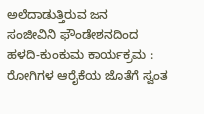ಅಲೆದಾಡುತ್ತಿರುವ ಜನ
ಸಂಜೀವಿನಿ ಫೌಂಡೇಶನದಿಂದ ಹಳದಿ-ಕುಂಕುಮ ಕಾರ್ಯಕ್ರಮ : ರೋಗಿಗಳ ಆರೈಕೆಯ ಜೊತೆಗೆ ಸ್ವಂತ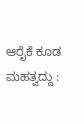ಆರೈಕೆ ಕೂಡ ಮಹತ್ವದ್ದು :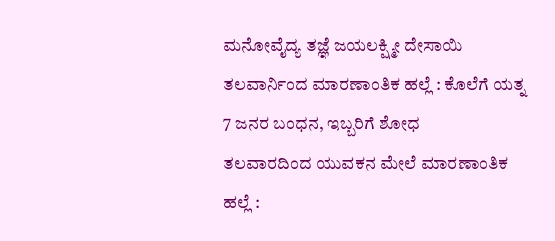ಮನೋವೈದ್ಯ ತಜ್ಞೆ ಜಯಲಕ್ಷ್ಮೀ ದೇಸಾಯಿ
ತಲವಾರ್ನಿಂದ ಮಾರಣಾಂತಿಕ ಹಲ್ಲೆ : ಕೊಲೆಗೆ ಯತ್ನ 7 ಜನರ ಬಂಧನ, ಇಬ್ಬರಿಗೆ ಶೋಧ
ತಲವಾರದಿಂದ ಯುವಕನ ಮೇಲೆ ಮಾರಣಾಂತಿಕ ಹಲ್ಲೆ :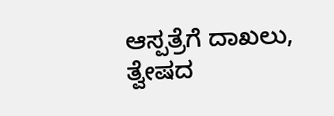ಆಸ್ಪತ್ರೆಗೆ ದಾಖಲು, ತ್ವೇಷದ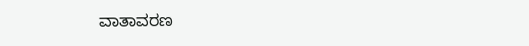ವಾತಾವರಣ